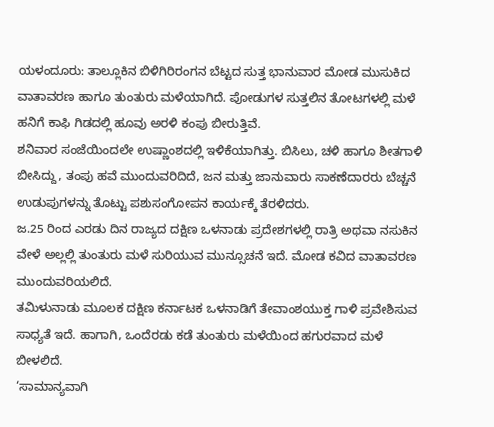ಯಳಂದೂರು: ತಾಲ್ಲೂಕಿನ ಬಿಳಿಗಿರಿರಂಗನ ಬೆಟ್ಟದ ಸುತ್ತ ಭಾನುವಾರ ಮೋಡ ಮುಸುಕಿದ ವಾತಾವರಣ ಹಾಗೂ ತುಂತುರು ಮಳೆಯಾಗಿದೆ. ಪೋಡುಗಳ ಸುತ್ತಲಿನ ತೋಟಗಳಲ್ಲಿ ಮಳೆ ಹನಿಗೆ ಕಾಫಿ ಗಿಡದಲ್ಲಿ ಹೂವು ಅರಳಿ ಕಂಪು ಬೀರುತ್ತಿವೆ.
ಶನಿವಾರ ಸಂಜೆಯಿಂದಲೇ ಉಷ್ಣಾಂಶದಲ್ಲಿ ಇಳಿಕೆಯಾಗಿತ್ತು. ಬಿಸಿಲು, ಚಳಿ ಹಾಗೂ ಶೀತಗಾಳಿ ಬೀಸಿದ್ದು, ತಂಪು ಹವೆ ಮುಂದುವರಿದಿದೆ, ಜನ ಮತ್ತು ಜಾನುವಾರು ಸಾಕಣೆದಾರರು ಬೆಚ್ಚನೆ ಉಡುಪುಗಳನ್ನು ತೊಟ್ಟು ಪಶುಸಂಗೋಪನ ಕಾರ್ಯಕ್ಕೆ ತೆರಳಿದರು.
ಜ.25 ರಿಂದ ಎರಡು ದಿನ ರಾಜ್ಯದ ದಕ್ಷಿಣ ಒಳನಾಡು ಪ್ರದೇಶಗಳಲ್ಲಿ ರಾತ್ರಿ ಅಥವಾ ನಸುಕಿನ ವೇಳೆ ಅಲ್ಲಲ್ಲಿ ತುಂತುರು ಮಳೆ ಸುರಿಯುವ ಮುನ್ಸೂಚನೆ ಇದೆ. ಮೋಡ ಕವಿದ ವಾತಾವರಣ ಮುಂದುವರಿಯಲಿದೆ.
ತಮಿಳುನಾಡು ಮೂಲಕ ದಕ್ಷಿಣ ಕರ್ನಾಟಕ ಒಳನಾಡಿಗೆ ತೇವಾಂಶಯುಕ್ತ ಗಾಳಿ ಪ್ರವೇಶಿಸುವ ಸಾಧ್ಯತೆ ಇದೆ. ಹಾಗಾಗಿ, ಒಂದೆರಡು ಕಡೆ ತುಂತುರು ಮಳೆಯಿಂದ ಹಗುರವಾದ ಮಳೆ ಬೀಳಲಿದೆ.
‘ಸಾಮಾನ್ಯವಾಗಿ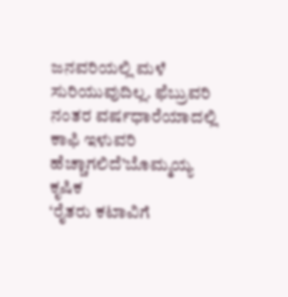ಜನವರಿಯಲ್ಲಿ ಮಳೆ ಸುರಿಯುವುದಿಲ್ಲ. ಫೆಬ್ರುವರಿ ನಂತರ ವರ್ಷಧಾರೆಯಾದಲ್ಲಿ ಕಾಫಿ ಇಳುವರಿ ಹೆಚ್ಚಾಗಲಿದೆ’ಬೊಮ್ಮಯ್ಯ ಕೃಷಿಕ
‘ರೈತರು ಕಟಾವಿಗೆ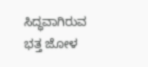ಸಿದ್ಧವಾಗಿರುವ ಭತ್ತ ಜೋಳ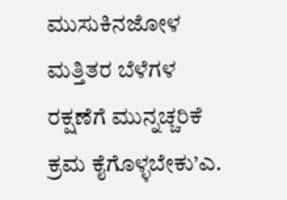ಮುಸುಕಿನಜೋಳ ಮತ್ತಿತರ ಬೆಳೆಗಳ ರಕ್ಷಣೆಗೆ ಮುನ್ನಚ್ಚರಿಕೆ ಕ್ರಮ ಕೈಗೊಳ್ಳಬೇಕು’ಎ.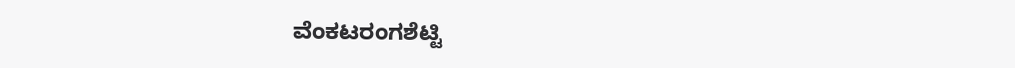ವೆಂಕಟರಂಗಶೆಟ್ಟಿ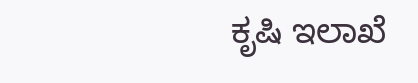ಕೃಷಿ ಇಲಾಖೆ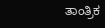ತಾಂತ್ರಿಕ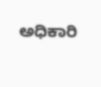ಅಧಿಕಾರಿ